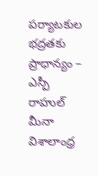పర్యాటకుల భద్రతకు ప్రాధాన్యం – ఎస్పీ రాహుల్ మీనా
విశాలాంధ్ర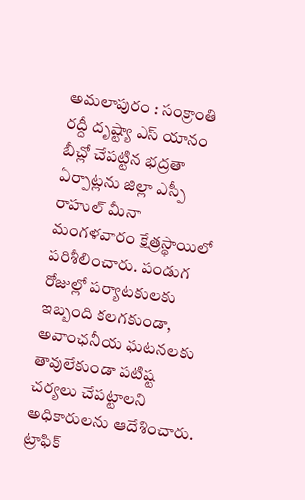అమలాపురం : సంక్రాంతి రద్దీ దృష్ట్యా ఎస్ యానం బీచ్లో చేపట్టిన భద్రతా ఏర్పాట్లను జిల్లా ఎస్పీ రాహుల్ మీనా మంగళవారం క్షేత్రస్థాయిలో పరిశీలించారు. పండుగ రోజుల్లో పర్యాటకులకు ఇబ్బంది కలగకుండా, అవాంఛనీయ ఘటనలకు తావులేకుండా పటిష్ట చర్యలు చేపట్టాలని అధికారులను ఆదేశించారు.
ట్రాఫిక్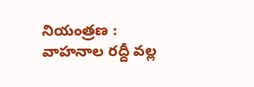నియంత్రణ : వాహనాల రద్దీ వల్ల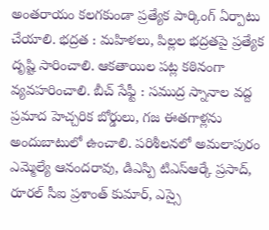అంతరాయం కలగకుండా ప్రత్యేక పార్కింగ్ ఏర్పాటు చేయాలి. భద్రత : మహిళలు, పిల్లల భద్రతపై ప్రత్యేక దృష్టి సారించాలి. ఆకతాయిల పట్ల కఠినంగా వ్యవహరించాలి. బీచ్ సేఫ్టీ : సముద్ర స్నానాల వద్ద ప్రమాద హెచ్చరిక బోర్డులు, గజ ఈతగాళ్లను అందుబాటులో ఉంచాలి. పరిశీలనలో అమలాపురం ఎమ్మెల్యే ఆనందరావు, డిఎస్పి టిఎస్ఆర్కే ప్రసాద్, రూరల్ సీఐ ప్రశాంత్ కుమార్, ఎస్సై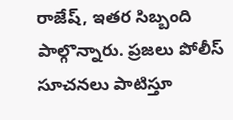రాజేష్, ఇతర సిబ్బంది పాల్గొన్నారు. ప్రజలు పోలీస్ సూచనలు పాటిస్తూ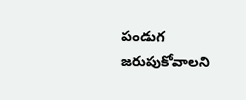పండుగ జరుపుకోవాలని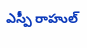ఎస్పీ రాహుల్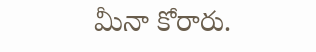మీనా కోరారు.